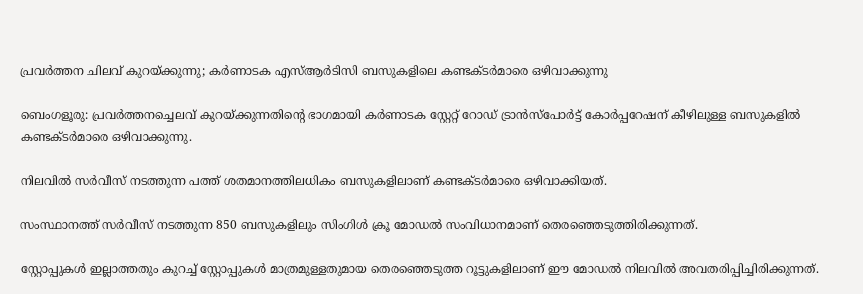പ്രവർത്തന ചിലവ് കുറയ്ക്കുന്നു; കർണാടക എസ്ആർടിസി ബസുകളിലെ കണ്ടക്ടർമാരെ ഒഴിവാക്കുന്നു

ബെംഗളൂരു: പ്രവര്‍ത്തനച്ചെലവ് കുറയ്ക്കുന്നതിന്റെ ഭാഗമായി കര്‍ണാടക സ്റ്റേറ്റ് റോഡ് ട്രാന്‍സ്‌പോര്‍ട്ട് കോര്‍പ്പറേഷന് കീഴിലുള്ള ബസുകളില്‍ കണ്ടക്ടര്‍മാരെ ഒഴിവാക്കുന്നു.

നിലവില്‍ സര്‍വീസ് നടത്തുന്ന പത്ത് ശതമാനത്തിലധികം ബസുകളിലാണ് കണ്ടക്ടര്‍മാരെ ഒഴിവാക്കിയത്.

സംസ്ഥാനത്ത് സര്‍വീസ് നടത്തുന്ന 850 ബസുകളിലും സിംഗിള്‍ ക്രൂ മോഡല്‍ സംവിധാനമാണ് തെരഞ്ഞെടുത്തിരിക്കുന്നത്.

സ്റ്റോപ്പുകള്‍ ഇല്ലാത്തതും കുറച്ച്‌ സ്റ്റോപ്പുകള്‍ മാത്രമുള്ളതുമായ തെരഞ്ഞെടുത്ത റൂട്ടുകളിലാണ് ഈ മോഡല്‍ നിലവില്‍ അവതരിപ്പിച്ചിരിക്കുന്നത്.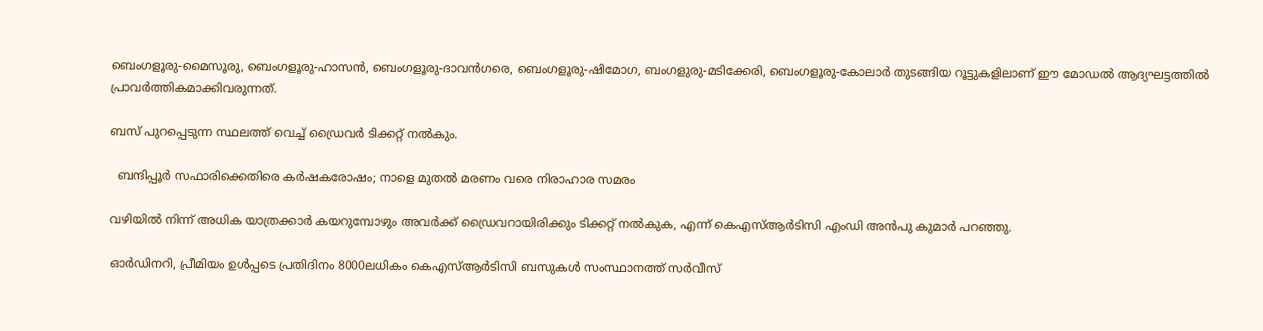ബെംഗളൂരു-മൈസൂരു, ബെംഗളൂരു-ഹാസന്‍, ബെംഗളൂരു-ദാവന്‍ഗരെ, ബെംഗളൂരു-ഷിമോഗ, ബംഗളുരു-മടിക്കേരി, ബെംഗളൂരു-കോലാര്‍ തുടങ്ങിയ റൂട്ടുകളിലാണ് ഈ മോഡല്‍ ആദ്യഘട്ടത്തില്‍ പ്രാവര്‍ത്തികമാക്കിവരുന്നത്.

ബസ് പുറപ്പെടുന്ന സ്ഥലത്ത് വെച്ച്‌ ഡ്രൈവര്‍ ടിക്കറ്റ് നല്‍കും.

  ബന്ദിപ്പൂർ സഫാരിക്കെതിരെ കർഷകരോഷം; നാളെ മുതൽ മരണം വരെ നിരാഹാര സമരം

വഴിയില്‍ നിന്ന് അധിക യാത്രക്കാര്‍ കയറുമ്പോഴും അവര്‍ക്ക് ഡ്രൈവറായിരിക്കും ടിക്കറ്റ് നല്‍കുക, എന്ന് കെഎസ്‌ആര്‍ടിസി എംഡി അന്‍പു കുമാര്‍ പറഞ്ഞു.

ഓര്‍ഡിനറി, പ്രീമിയം ഉള്‍പ്പടെ പ്രതിദിനം 8000ലധികം കെഎസ്‌ആര്‍ടിസി ബസുകള്‍ സംസ്ഥാനത്ത് സര്‍വീസ്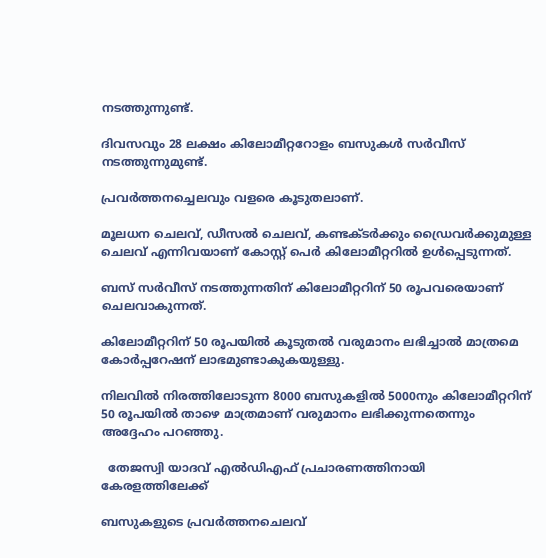നടത്തുന്നുണ്ട്.

ദിവസവും 28 ലക്ഷം കിലോമീറ്ററോളം ബസുകള്‍ സര്‍വീസ് നടത്തുന്നുമുണ്ട്.

പ്രവര്‍ത്തനച്ചെലവും വളരെ കൂടുതലാണ്.

മൂലധന ചെലവ്, ഡീസല്‍ ചെലവ്, കണ്ടക്ടര്‍ക്കും ഡ്രൈവര്‍ക്കുമുള്ള ചെലവ് എന്നിവയാണ് കോസ്റ്റ് പെര്‍ കിലോമീറ്ററില്‍ ഉള്‍പ്പെടുന്നത്.

ബസ് സര്‍വീസ് നടത്തുന്നതിന് കിലോമീറ്ററിന് 50 രൂപവരെയാണ് ചെലവാകുന്നത്.

കിലോമീറ്ററിന് 50 രൂപയില്‍ കൂടുതല്‍ വരുമാനം ലഭിച്ചാല്‍ മാത്രമെ കോര്‍പ്പറേഷന് ലാഭമുണ്ടാകുകയുള്ളു.

നിലവില്‍ നിരത്തിലോടുന്ന 8000 ബസുകളില്‍ 5000നും കിലോമീറ്ററിന് 50 രൂപയില്‍ താഴെ മാത്രമാണ് വരുമാനം ലഭിക്കുന്നതെന്നും അദ്ദേഹം പറഞ്ഞു.

  തേജസ്വി യാദവ് എൽഡിഎഫ് പ്രചാരണത്തിനായി കേരളത്തിലേക്ക്

ബസുകളുടെ പ്രവര്‍ത്തനചെലവ്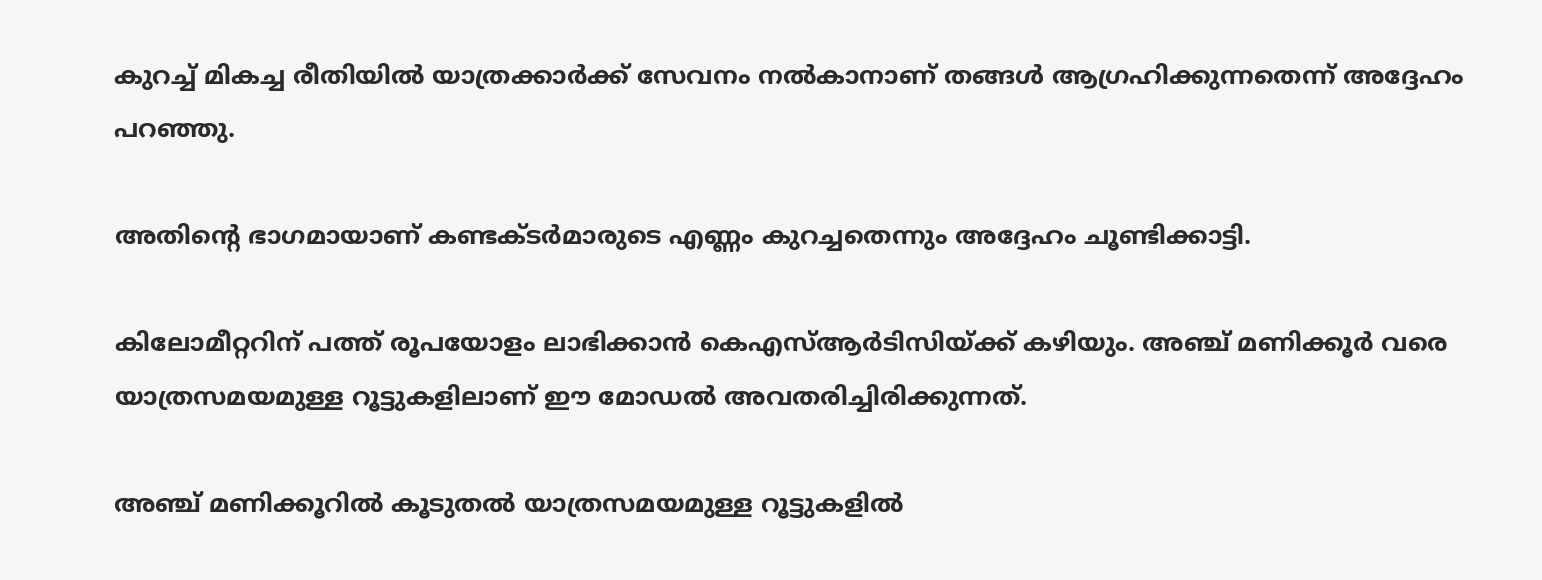കുറച്ച്‌ മികച്ച രീതിയില്‍ യാത്രക്കാര്‍ക്ക് സേവനം നല്‍കാനാണ് തങ്ങള്‍ ആഗ്രഹിക്കുന്നതെന്ന് അദ്ദേഹം പറഞ്ഞു.

അതിന്റെ ഭാഗമായാണ് കണ്ടക്ടര്‍മാരുടെ എണ്ണം കുറച്ചതെന്നും അദ്ദേഹം ചൂണ്ടിക്കാട്ടി.

കിലോമീറ്ററിന് പത്ത് രൂപയോളം ലാഭിക്കാന്‍ കെഎസ്‌ആര്‍ടിസിയ്ക്ക് കഴിയും. അഞ്ച് മണിക്കൂര്‍ വരെ യാത്രസമയമുള്ള റൂട്ടുകളിലാണ് ഈ മോഡല്‍ അവതരിച്ചിരിക്കുന്നത്.

അഞ്ച് മണിക്കൂറില്‍ കൂടുതല്‍ യാത്രസമയമുള്ള റൂട്ടുകളില്‍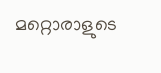മറ്റൊരാളുടെ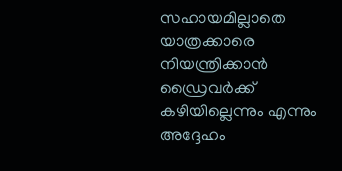സഹായമില്ലാതെ യാത്രക്കാരെ നിയന്ത്രിക്കാന്‍ ഡ്രൈവര്‍ക്ക് കഴിയില്ലെന്നും എന്നും അദ്ദേഹം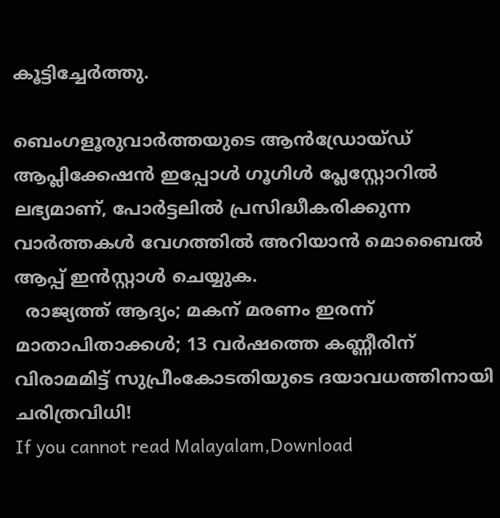കൂട്ടിച്ചേര്‍ത്തു.

ബെംഗളൂരുവാർത്തയുടെ ആൻഡ്രോയ്ഡ് ആപ്ലിക്കേഷൻ ഇപ്പോൾ ഗൂഗിൾ പ്ലേസ്റ്റോറിൽ ലഭ്യമാണ്, പോർട്ടലിൽ പ്രസിദ്ധീകരിക്കുന്ന വാർത്തകൾ വേഗത്തിൽ അറിയാൻ മൊബൈൽ ആപ്പ് ഇൻസ്റ്റാൾ ചെയ്യുക.
  രാജ്യത്ത് ആദ്യം; മകന് മരണം ഇരന്ന് മാതാപിതാക്കൾ; 13 വർഷത്തെ കണ്ണീരിന് വിരാമമിട്ട് സുപ്രീംകോടതിയുടെ ദയാവധത്തിനായി ചരിത്രവിധി!
If you cannot read Malayalam,Download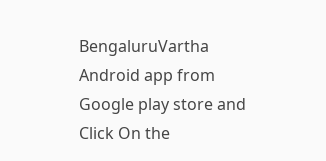BengaluruVartha Android app from Google play store and Click On the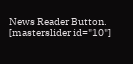News Reader Button. [masterslider id="10"]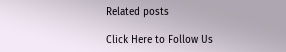Related posts

Click Here to Follow Us